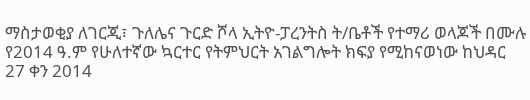ማስታወቂያ ለገርጂ፣ ጉለሌና ጉርድ ሾላ ኢትዮ-ፓረንትስ ት/ቤቶች የተማሪ ወላጆች በሙሉ የ2014 ዓ.ም የሁለተኛው ኳርተር የትምህርት አገልግሎት ክፍያ የሚከናወነው ከህዳር 27 ቀን 2014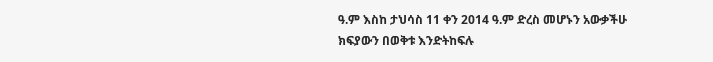ዓ.ም እስከ ታህሳስ 11 ቀን 2014 ዓ.ም ድረስ መሆኑን አውቃችሁ ክፍያውን በወቅቱ እንድትከፍሉ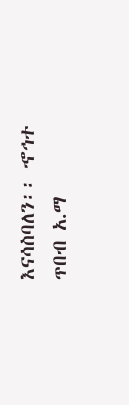እናሳስባለን፡፡ ኆኅተ ጥበብ አ.ማ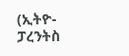(ኢትዮ-ፓረንትስ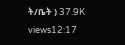ት/ቤት ) 37.9K views12:17